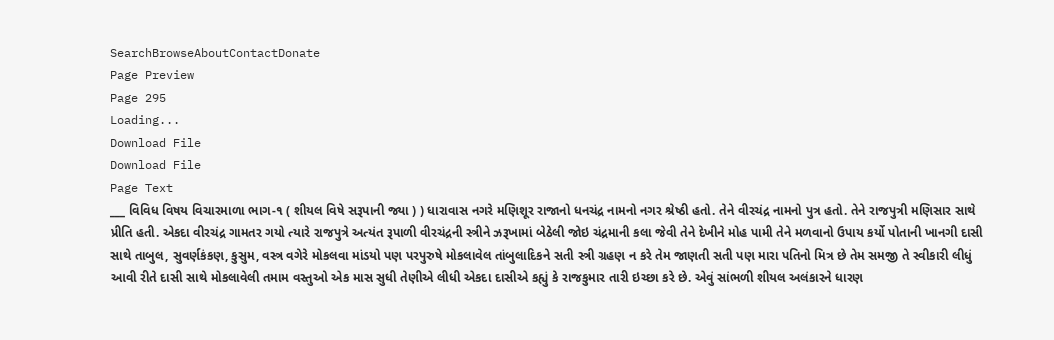SearchBrowseAboutContactDonate
Page Preview
Page 295
Loading...
Download File
Download File
Page Text
___ વિવિધ વિષય વિચારમાળા ભાગ-૧ ( શીયલ વિષે સરૂપાની જ્યા ) ) ધારાવાસ નગરે મણિશૂર રાજાનો ધનચંદ્ર નામનો નગર શ્રેષ્ઠી હતો. તેને વીરચંદ્ર નામનો પુત્ર હતો. તેને રાજપુત્રી મણિસાર સાથે પ્રીતિ હતી. એકદા વીરચંદ્ર ગામતર ગયો ત્યારે રાજપુત્રે અત્યંત રૂપાળી વીરચંદ્રની સ્ત્રીને ઝરૂખામાં બેઠેલી જોઇ ચંદ્રમાની કલા જેવી તેને દેખીને મોહ પામી તેને મળવાનો ઉપાય કર્યો પોતાની ખાનગી દાસી સાથે તાબુલ, સુવર્ણકંકણ, કુસુમ, વસ્ત્ર વગેરે મોકલવા માંડયો પણ પરપુરુષે મોકલાવેલ તાંબુલાદિકને સતી સ્ત્રી ગ્રહણ ન કરે તેમ જાણતી સતી પણ મારા પતિનો મિત્ર છે તેમ સમજી તે સ્વીકારી લીધું આવી રીતે દાસી સાથે મોકલાવેલી તમામ વસ્તુઓ એક માસ સુધી તેણીએ લીધી એકદા દાસીએ કહ્યું કે રાજકુમાર તારી ઇચ્છા કરે છે. એવું સાંભળી શીયલ અલંકારને ધારણ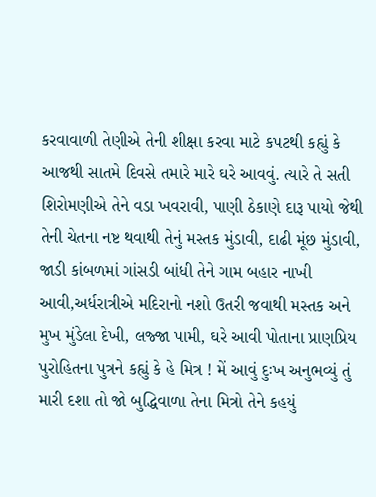કરવાવાળી તેણીએ તેની શીક્ષા કરવા માટે કપટથી કહ્યું કે આજથી સાતમે દિવસે તમારે મારે ઘરે આવવું. ત્યારે તે સતી શિરોમણીએ તેને વડા ખવરાવી, પાણી ઠેકાણે દારૂ પાયો જેથી તેની ચેતના નષ્ટ થવાથી તેનું મસ્તક મુંડાવી, દાઢી મૂંછ મુંડાવી, જાડી કાંબળમાં ગાંસડી બાંધી તેને ગામ બહાર નાખી આવી,અર્ધરાત્રીએ મદિરાનો નશો ઉતરી જવાથી મસ્તક અને મુખ મુંડેલા દેખી, લજ્જા પામી, ઘરે આવી પોતાના પ્રાણપ્રિય પુરોહિતના પુત્રને કહ્યું કે હે મિત્ર ! મેં આવું દુઃખ અનુભવ્યું તું મારી દશા તો જો બુદ્ધિવાળા તેના મિત્રો તેને કહયું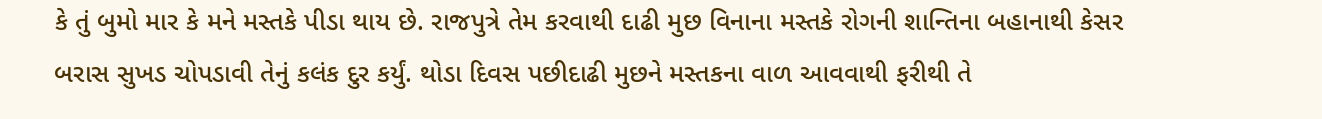કે તું બુમો માર કે મને મસ્તકે પીડા થાય છે. રાજપુત્રે તેમ કરવાથી દાઢી મુછ વિનાના મસ્તકે રોગની શાન્તિના બહાનાથી કેસર બરાસ સુખડ ચોપડાવી તેનું કલંક દુર કર્યું. થોડા દિવસ પછીદાઢી મુછને મસ્તકના વાળ આવવાથી ફરીથી તે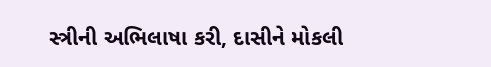સ્ત્રીની અભિલાષા કરી, દાસીને મોકલી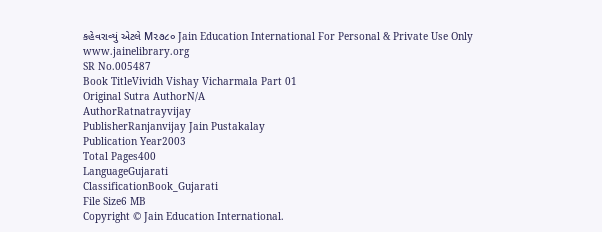કહેવરાવ્યું એટલે M૨૭૮૦ Jain Education International For Personal & Private Use Only www.jainelibrary.org
SR No.005487
Book TitleVividh Vishay Vicharmala Part 01
Original Sutra AuthorN/A
AuthorRatnatrayvijay
PublisherRanjanvijay Jain Pustakalay
Publication Year2003
Total Pages400
LanguageGujarati
ClassificationBook_Gujarati
File Size6 MB
Copyright © Jain Education International.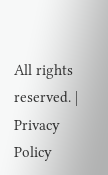All rights reserved. | Privacy Policy